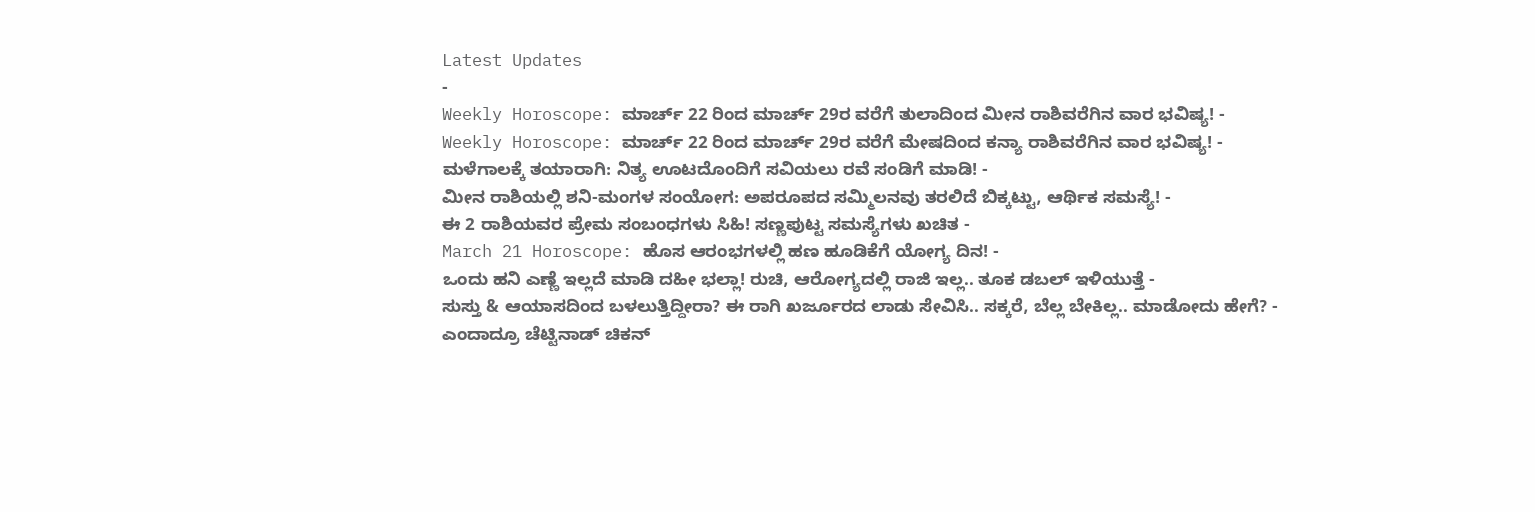Latest Updates
-
Weekly Horoscope: ಮಾರ್ಚ್ 22 ರಿಂದ ಮಾರ್ಚ್ 29ರ ವರೆಗೆ ತುಲಾದಿಂದ ಮೀನ ರಾಶಿವರೆಗಿನ ವಾರ ಭವಿಷ್ಯ! -
Weekly Horoscope: ಮಾರ್ಚ್ 22 ರಿಂದ ಮಾರ್ಚ್ 29ರ ವರೆಗೆ ಮೇಷದಿಂದ ಕನ್ಯಾ ರಾಶಿವರೆಗಿನ ವಾರ ಭವಿಷ್ಯ! -
ಮಳೆಗಾಲಕ್ಕೆ ತಯಾರಾಗಿ: ನಿತ್ಯ ಊಟದೊಂದಿಗೆ ಸವಿಯಲು ರವೆ ಸಂಡಿಗೆ ಮಾಡಿ! -
ಮೀನ ರಾಶಿಯಲ್ಲಿ ಶನಿ-ಮಂಗಳ ಸಂಯೋಗ: ಅಪರೂಪದ ಸಮ್ಮಿಲನವು ತರಲಿದೆ ಬಿಕ್ಕಟ್ಟು, ಆರ್ಥಿಕ ಸಮಸ್ಯೆ! -
ಈ 2 ರಾಶಿಯವರ ಪ್ರೇಮ ಸಂಬಂಧಗಳು ಸಿಹಿ! ಸಣ್ಣಪುಟ್ಟ ಸಮಸ್ಯೆಗಳು ಖಚಿತ -
March 21 Horoscope: ಹೊಸ ಆರಂಭಗಳಲ್ಲಿ ಹಣ ಹೂಡಿಕೆಗೆ ಯೋಗ್ಯ ದಿನ! -
ಒಂದು ಹನಿ ಎಣ್ಣೆ ಇಲ್ಲದೆ ಮಾಡಿ ದಹೀ ಭಲ್ಲಾ! ರುಚಿ, ಆರೋಗ್ಯದಲ್ಲಿ ರಾಜಿ ಇಲ್ಲ.. ತೂಕ ಡಬಲ್ ಇಳಿಯುತ್ತೆ -
ಸುಸ್ತು & ಆಯಾಸದಿಂದ ಬಳಲುತ್ತಿದ್ದೀರಾ? ಈ ರಾಗಿ ಖರ್ಜೂರದ ಲಾಡು ಸೇವಿಸಿ.. ಸಕ್ಕರೆ, ಬೆಲ್ಲ ಬೇಕಿಲ್ಲ.. ಮಾಡೋದು ಹೇಗೆ? -
ಎಂದಾದ್ರೂ ಚೆಟ್ಟಿನಾಡ್ ಚಿಕನ್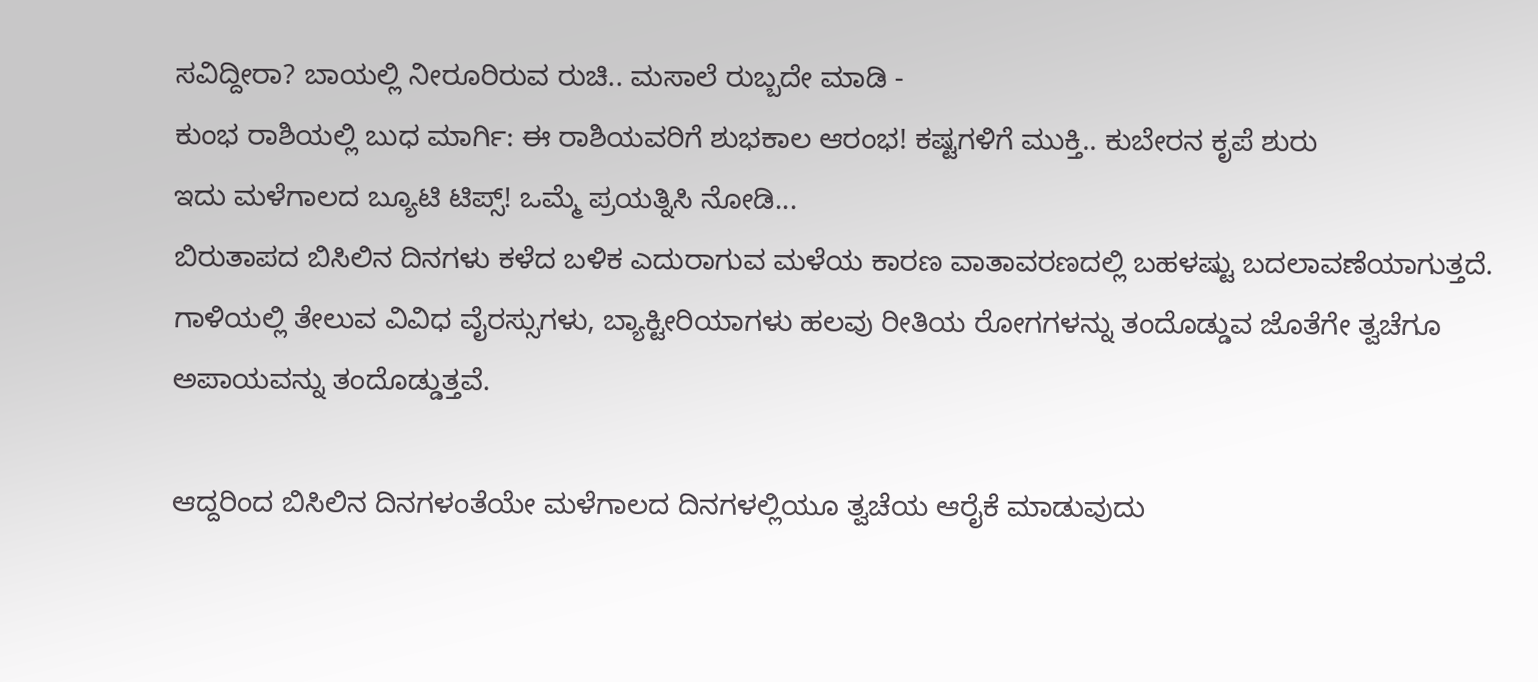ಸವಿದ್ದೀರಾ? ಬಾಯಲ್ಲಿ ನೀರೂರಿರುವ ರುಚಿ.. ಮಸಾಲೆ ರುಬ್ಬದೇ ಮಾಡಿ -
ಕುಂಭ ರಾಶಿಯಲ್ಲಿ ಬುಧ ಮಾರ್ಗಿ: ಈ ರಾಶಿಯವರಿಗೆ ಶುಭಕಾಲ ಆರಂಭ! ಕಷ್ಟಗಳಿಗೆ ಮುಕ್ತಿ.. ಕುಬೇರನ ಕೃಪೆ ಶುರು
ಇದು ಮಳೆಗಾಲದ ಬ್ಯೂಟಿ ಟಿಪ್ಸ್! ಒಮ್ಮೆ ಪ್ರಯತ್ನಿಸಿ ನೋಡಿ...
ಬಿರುತಾಪದ ಬಿಸಿಲಿನ ದಿನಗಳು ಕಳೆದ ಬಳಿಕ ಎದುರಾಗುವ ಮಳೆಯ ಕಾರಣ ವಾತಾವರಣದಲ್ಲಿ ಬಹಳಷ್ಟು ಬದಲಾವಣೆಯಾಗುತ್ತದೆ. ಗಾಳಿಯಲ್ಲಿ ತೇಲುವ ವಿವಿಧ ವೈರಸ್ಸುಗಳು, ಬ್ಯಾಕ್ಟೀರಿಯಾಗಳು ಹಲವು ರೀತಿಯ ರೋಗಗಳನ್ನು ತಂದೊಡ್ಡುವ ಜೊತೆಗೇ ತ್ವಚೆಗೂ ಅಪಾಯವನ್ನು ತಂದೊಡ್ಡುತ್ತವೆ.

ಆದ್ದರಿಂದ ಬಿಸಿಲಿನ ದಿನಗಳಂತೆಯೇ ಮಳೆಗಾಲದ ದಿನಗಳಲ್ಲಿಯೂ ತ್ವಚೆಯ ಆರೈಕೆ ಮಾಡುವುದು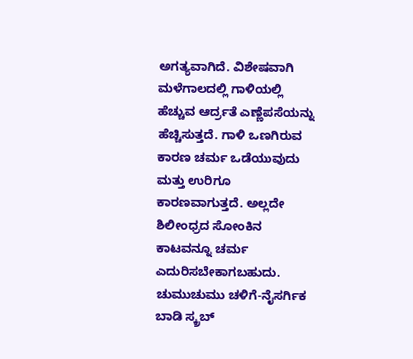ಅಗತ್ಯವಾಗಿದೆ. ವಿಶೇಷವಾಗಿ ಮಳೆಗಾಲದಲ್ಲಿ ಗಾಳಿಯಲ್ಲಿ ಹೆಚ್ಚುವ ಆರ್ದ್ರತೆ ಎಣ್ಣೆಪಸೆಯನ್ನು ಹೆಚ್ಚಿಸುತ್ತದೆ. ಗಾಳಿ ಒಣಗಿರುವ ಕಾರಣ ಚರ್ಮ ಒಡೆಯುವುದು ಮತ್ತು ಉರಿಗೂ ಕಾರಣವಾಗುತ್ತದೆ. ಅಲ್ಲದೇ ಶಿಲೀಂಧ್ರದ ಸೋಂಕಿನ ಕಾಟವನ್ನೂ ಚರ್ಮ ಎದುರಿಸಬೇಕಾಗಬಹುದು. ಚುಮುಚುಮು ಚಳಿಗೆ-ನೈಸರ್ಗಿಕ ಬಾಡಿ ಸ್ಕ್ರಬ್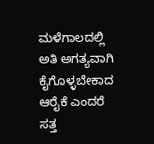ಮಳೆಗಾಲದಲ್ಲಿ ಅತಿ ಅಗತ್ಯವಾಗಿ ಕೈಗೊಳ್ಳಬೇಕಾದ ಆರೈಕೆ ಎಂದರೆ ಸತ್ತ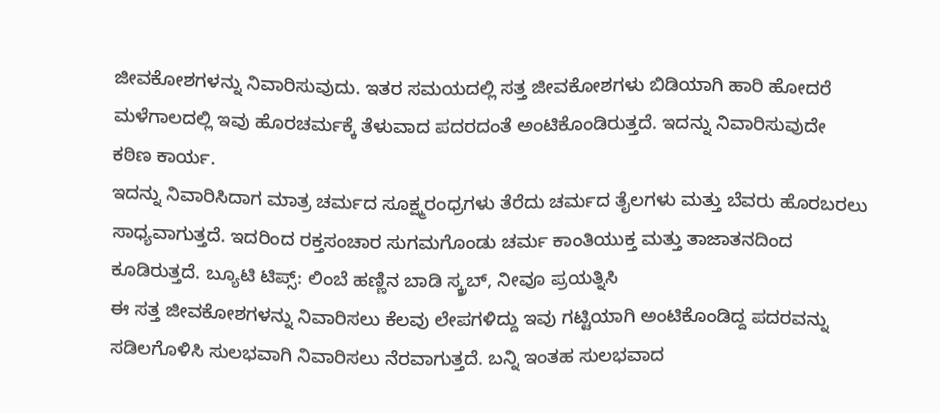ಜೀವಕೋಶಗಳನ್ನು ನಿವಾರಿಸುವುದು. ಇತರ ಸಮಯದಲ್ಲಿ ಸತ್ತ ಜೀವಕೋಶಗಳು ಬಿಡಿಯಾಗಿ ಹಾರಿ ಹೋದರೆ ಮಳೆಗಾಲದಲ್ಲಿ ಇವು ಹೊರಚರ್ಮಕ್ಕೆ ತೆಳುವಾದ ಪದರದಂತೆ ಅಂಟಿಕೊಂಡಿರುತ್ತದೆ. ಇದನ್ನು ನಿವಾರಿಸುವುದೇ ಕಠಿಣ ಕಾರ್ಯ.
ಇದನ್ನು ನಿವಾರಿಸಿದಾಗ ಮಾತ್ರ ಚರ್ಮದ ಸೂಕ್ಷ್ಮರಂಧ್ರಗಳು ತೆರೆದು ಚರ್ಮದ ತೈಲಗಳು ಮತ್ತು ಬೆವರು ಹೊರಬರಲು ಸಾಧ್ಯವಾಗುತ್ತದೆ. ಇದರಿಂದ ರಕ್ತಸಂಚಾರ ಸುಗಮಗೊಂಡು ಚರ್ಮ ಕಾಂತಿಯುಕ್ತ ಮತ್ತು ತಾಜಾತನದಿಂದ ಕೂಡಿರುತ್ತದೆ. ಬ್ಯೂಟಿ ಟಿಪ್ಸ್: ಲಿಂಬೆ ಹಣ್ಣಿನ ಬಾಡಿ ಸ್ಕ್ರಬ್, ನೀವೂ ಪ್ರಯತ್ನಿಸಿ
ಈ ಸತ್ತ ಜೀವಕೋಶಗಳನ್ನು ನಿವಾರಿಸಲು ಕೆಲವು ಲೇಪಗಳಿದ್ದು ಇವು ಗಟ್ಟಿಯಾಗಿ ಅಂಟಿಕೊಂಡಿದ್ದ ಪದರವನ್ನು ಸಡಿಲಗೊಳಿಸಿ ಸುಲಭವಾಗಿ ನಿವಾರಿಸಲು ನೆರವಾಗುತ್ತದೆ. ಬನ್ನಿ ಇಂತಹ ಸುಲಭವಾದ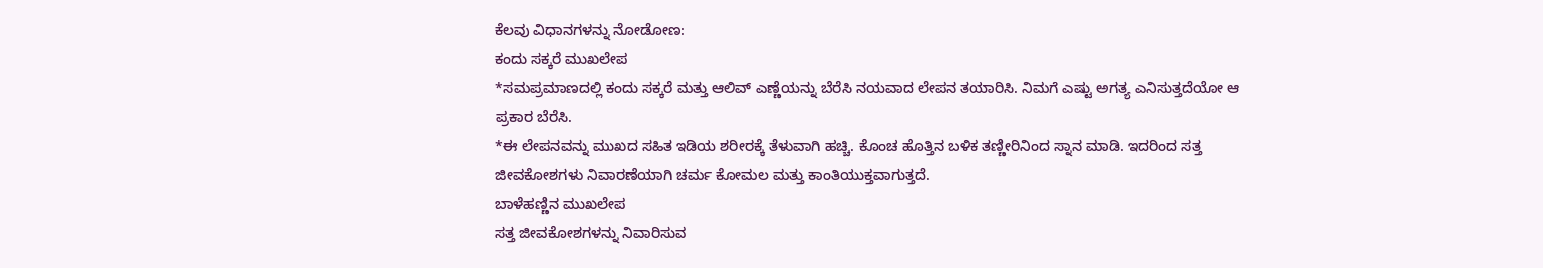ಕೆಲವು ವಿಧಾನಗಳನ್ನು ನೋಡೋಣ:
ಕಂದು ಸಕ್ಕರೆ ಮುಖಲೇಪ
*ಸಮಪ್ರಮಾಣದಲ್ಲಿ ಕಂದು ಸಕ್ಕರೆ ಮತ್ತು ಆಲಿವ್ ಎಣ್ಣೆಯನ್ನು ಬೆರೆಸಿ ನಯವಾದ ಲೇಪನ ತಯಾರಿಸಿ. ನಿಮಗೆ ಎಷ್ಟು ಅಗತ್ಯ ಎನಿಸುತ್ತದೆಯೋ ಆ ಪ್ರಕಾರ ಬೆರೆಸಿ.
*ಈ ಲೇಪನವನ್ನು ಮುಖದ ಸಹಿತ ಇಡಿಯ ಶರೀರಕ್ಕೆ ತೆಳುವಾಗಿ ಹಚ್ಚಿ. ಕೊಂಚ ಹೊತ್ತಿನ ಬಳಿಕ ತಣ್ಣೀರಿನಿಂದ ಸ್ನಾನ ಮಾಡಿ. ಇದರಿಂದ ಸತ್ತ ಜೀವಕೋಶಗಳು ನಿವಾರಣೆಯಾಗಿ ಚರ್ಮ ಕೋಮಲ ಮತ್ತು ಕಾಂತಿಯುಕ್ತವಾಗುತ್ತದೆ.
ಬಾಳೆಹಣ್ಣಿನ ಮುಖಲೇಪ
ಸತ್ತ ಜೀವಕೋಶಗಳನ್ನು ನಿವಾರಿಸುವ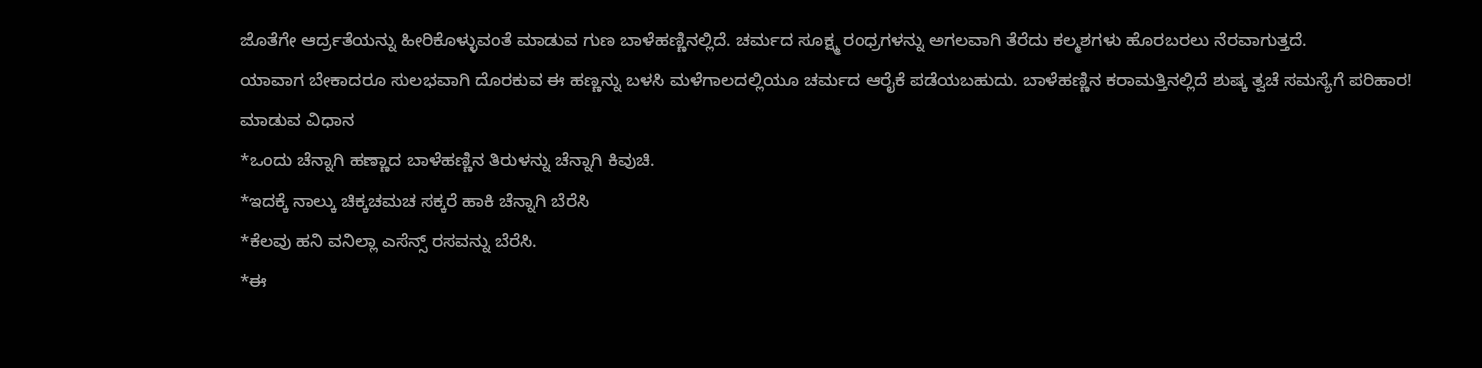ಜೊತೆಗೇ ಆರ್ದ್ರತೆಯನ್ನು ಹೀರಿಕೊಳ್ಳುವಂತೆ ಮಾಡುವ ಗುಣ ಬಾಳೆಹಣ್ಣಿನಲ್ಲಿದೆ. ಚರ್ಮದ ಸೂಕ್ಷ್ಮ ರಂಧ್ರಗಳನ್ನು ಅಗಲವಾಗಿ ತೆರೆದು ಕಲ್ಮಶಗಳು ಹೊರಬರಲು ನೆರವಾಗುತ್ತದೆ.
ಯಾವಾಗ ಬೇಕಾದರೂ ಸುಲಭವಾಗಿ ದೊರಕುವ ಈ ಹಣ್ಣನ್ನು ಬಳಸಿ ಮಳೆಗಾಲದಲ್ಲಿಯೂ ಚರ್ಮದ ಆರೈಕೆ ಪಡೆಯಬಹುದು. ಬಾಳೆಹಣ್ಣಿನ ಕರಾಮತ್ತಿನಲ್ಲಿದೆ ಶುಷ್ಕ ತ್ವಚೆ ಸಮಸ್ಯೆಗೆ ಪರಿಹಾರ!
ಮಾಡುವ ವಿಧಾನ
*ಒಂದು ಚೆನ್ನಾಗಿ ಹಣ್ಣಾದ ಬಾಳೆಹಣ್ಣಿನ ತಿರುಳನ್ನು ಚೆನ್ನಾಗಿ ಕಿವುಚಿ.
*ಇದಕ್ಕೆ ನಾಲ್ಕು ಚಿಕ್ಕಚಮಚ ಸಕ್ಕರೆ ಹಾಕಿ ಚೆನ್ನಾಗಿ ಬೆರೆಸಿ
*ಕೆಲವು ಹನಿ ವನಿಲ್ಲಾ ಎಸೆನ್ಸ್ ರಸವನ್ನು ಬೆರೆಸಿ.
*ಈ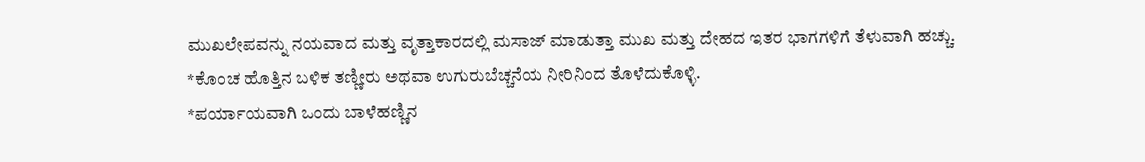ಮುಖಲೇಪವನ್ನು ನಯವಾದ ಮತ್ತು ವೃತ್ತಾಕಾರದಲ್ಲಿ ಮಸಾಜ್ ಮಾಡುತ್ತಾ ಮುಖ ಮತ್ತು ದೇಹದ ಇತರ ಭಾಗಗಳಿಗೆ ತೆಳುವಾಗಿ ಹಚ್ಚು.
*ಕೊಂಚ ಹೊತ್ತಿನ ಬಳಿಕ ತಣ್ಣೀರು ಅಥವಾ ಉಗುರುಬೆಚ್ಚನೆಯ ನೀರಿನಿಂದ ತೊಳೆದುಕೊಳ್ಳಿ.
*ಪರ್ಯಾಯವಾಗಿ ಒಂದು ಬಾಳೆಹಣ್ಣಿನ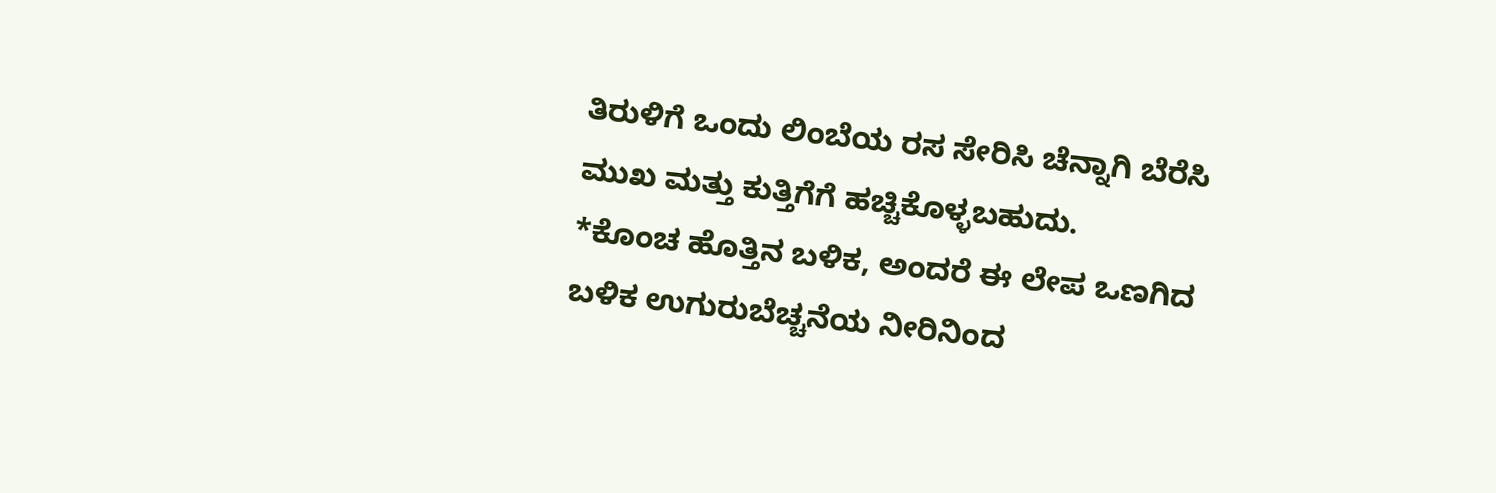ತಿರುಳಿಗೆ ಒಂದು ಲಿಂಬೆಯ ರಸ ಸೇರಿಸಿ ಚೆನ್ನಾಗಿ ಬೆರೆಸಿ ಮುಖ ಮತ್ತು ಕುತ್ತಿಗೆಗೆ ಹಚ್ಚಿಕೊಳ್ಳಬಹುದು.
*ಕೊಂಚ ಹೊತ್ತಿನ ಬಳಿಕ, ಅಂದರೆ ಈ ಲೇಪ ಒಣಗಿದ ಬಳಿಕ ಉಗುರುಬೆಚ್ಚನೆಯ ನೀರಿನಿಂದ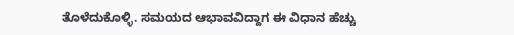ತೊಳೆದುಕೊಳ್ಳಿ. ಸಮಯದ ಆಭಾವವಿದ್ದಾಗ ಈ ವಿಧಾನ ಹೆಚ್ಚು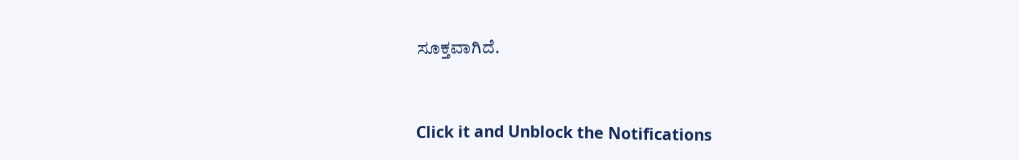ಸೂಕ್ತವಾಗಿದೆ.



Click it and Unblock the Notifications